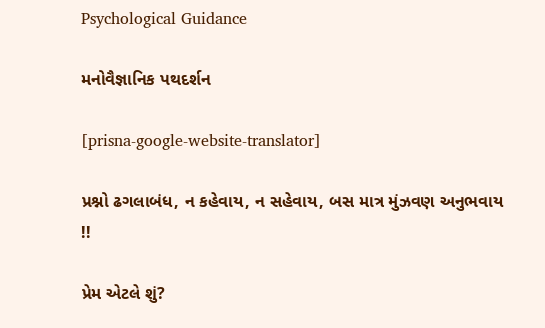Psychological Guidance

મનોવૈજ્ઞાનિક પથદર્શન

[prisna-google-website-translator]

પ્રશ્નો ઢગલાબંધ, ન કહેવાય, ન સહેવાય, બસ માત્ર મુંઝવણ અનુભવાય !!

પ્રેમ એટલે શું?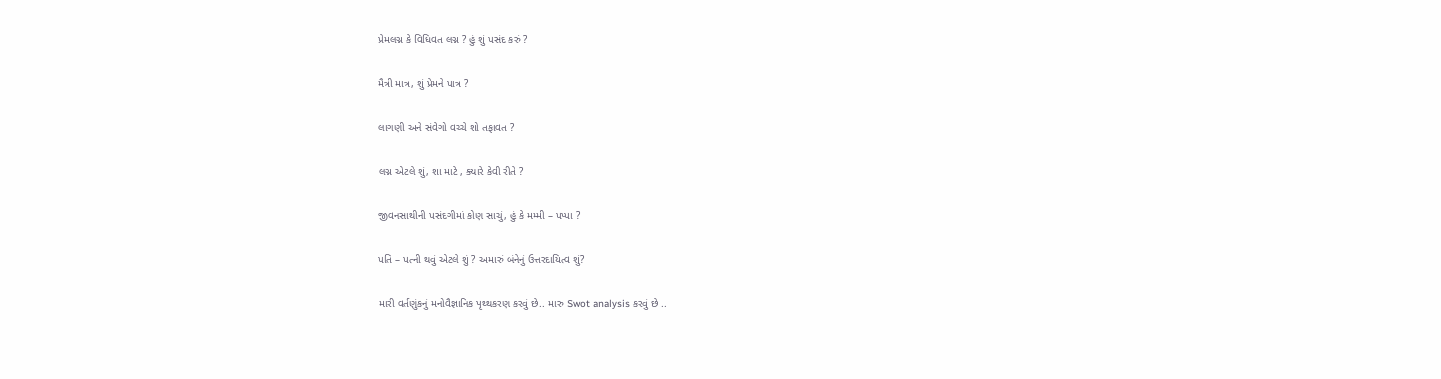પ્રેમલગ્ન કે વિધિવત લગ્ન ? હું શું પસંદ કરું ?

મૈત્રી માત્ર, શું પ્રેમને પાત્ર ?

લાગણી અને સંવેગો વચ્ચે શો તફાવત ?

લગ્ન એટલે શું, શા માટે , ક્યારે કેવી રીતે ?

જીવનસાથીની પસંદગીમાં કોણ સાચું, હું કે મમ્મી – પપ્પા ?

પતિ – પત્ની થવું એટલે શું ? અમારું બંનેનું ઉત્તરદાયિત્વ શું?

મારી વર્તણુંકનું મનોવૈજ્ઞાનિક પૃથ્થકરણ કરવું છે.. મારુ Swot analysis કરવું છે ..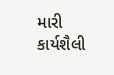મારી કાર્યશૈલી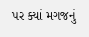પર ક્યાં મગજનું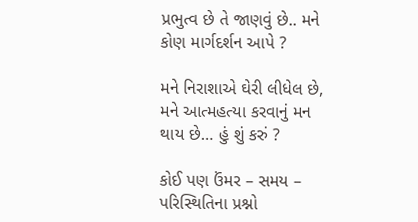પ્રભુત્વ છે તે જાણવું છે.. મને કોણ માર્ગદર્શન આપે ?

મને નિરાશાએ ઘેરી લીધેલ છે, મને આત્મહત્યા કરવાનું મન થાય છે… હું શું કરું ?

કોઈ પણ ઉંમર – સમય – પરિસ્થિતિના પ્રશ્નો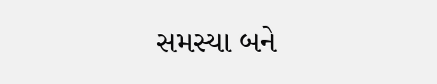સમસ્યા બને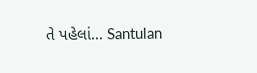તે પહેલાં… Santulan